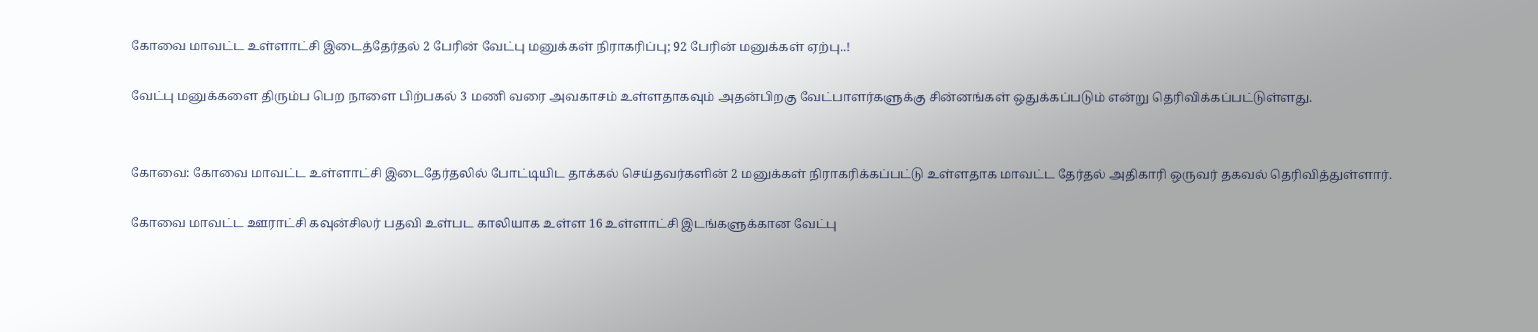கோவை மாவட்ட உள்ளாட்சி இடைத்தேர்தல் 2 பேரின் வேட்பு மனுக்கள் நிராகரிப்பு; 92 பேரின் மனுக்கள் ஏற்பு..!

வேட்பு மனுக்களை திரும்ப பெற நாளை பிற்பகல் 3 மணி வரை அவகாசம் உள்ளதாகவும் அதன்பிறகு வேட்பாளர்களுக்கு சின்னங்கள் ஒதுக்கப்படும் என்று தெரிவிக்கப்பட்டுள்ளது.


கோவை: கோவை மாவட்ட உள்ளாட்சி இடைதேர்தலில் போட்டியிட தாக்கல் செய்தவர்களின் 2 மனுக்கள் நிராகரிக்கப்பட்டு உள்ளதாக மாவட்ட தேர்தல் அதிகாரி ஒருவர் தகவல் தெரிவித்துள்ளார்.

கோவை மாவட்ட ஊராட்சி கவுன்சிலர் பதவி உள்பட காலியாக உள்ள 16 உள்ளாட்சி இடங்களுக்கான வேட்பு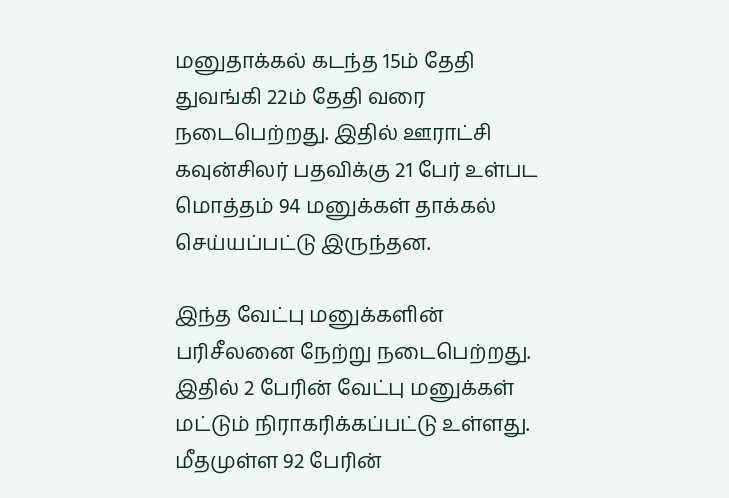மனுதாக்கல் கடந்த 15ம் தேதி துவங்கி 22ம் தேதி வரை நடைபெற்றது. இதில் ஊராட்சி கவுன்சிலர் பதவிக்கு 21 பேர் உள்பட மொத்தம் 94 மனுக்கள் தாக்கல் செய்யப்பட்டு இருந்தன.

இந்த வேட்பு மனுக்களின் பரிசீலனை நேற்று நடைபெற்றது. இதில் 2 பேரின் வேட்பு மனுக்கள் மட்டும் நிராகரிக்கப்பட்டு உள்ளது. மீதமுள்ள 92 பேரின்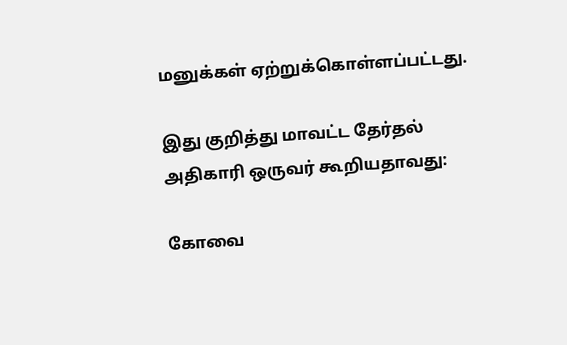மனுக்கள் ஏற்றுக்கொள்ளப்பட்டது.

இது குறித்து மாவட்ட தேர்தல் அதிகாரி ஒருவர் கூறியதாவது:

கோவை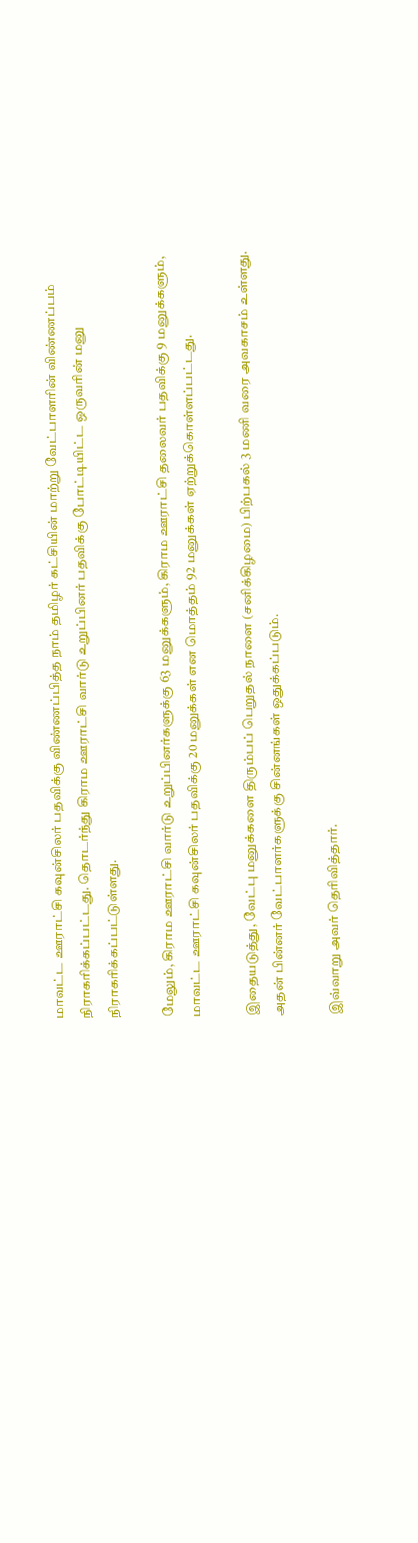மாவட்ட ஊராட்சி கவுன்சிலர் பதவிக்கு விண்ணப்பித்த நாம் தமிழர் கட்சியின் மாற்று வேட்பாளரின் விண்ணப்பம் நிராகரிக்கப்பட்டது. தொடர்ந்து கிராம ஊராட்சி வார்டு உறுப்பினர் பதவிக்கு போட்டியிட்ட ஒருவரின் மனு நிராகரிக்கப்பட்டுள்ளது.

மேலும், கிராம ஊராட்சி வார்டு உறுப்பினர்களுக்கு 63 மனுக்களும், கிராம ஊராட்சி தலைவர் பதவிக்கு 9 மனுக்களும், மாவட்ட ஊராட்சி கவுன்சிலர் பதவிக்கு 20 மனுக்கள் என மொத்தம் 92 மனுக்கள் ஏற்றுக்கொள்ளப்பட்டது.

இதையடுத்து, வேட்பு மனுக்களை திரும்பப் பெறுதல் நாளை (சனிக்கிழமை) பிற்பகல் 3 மணி வரை அவகாசம் உள்ளது. அதன் பின்னர் வேட்பாளர்களுக்கு சின்னங்கள் ஒதுக்கப்படும்.

இவ்வாறு அவர் தெரிவித்தார்.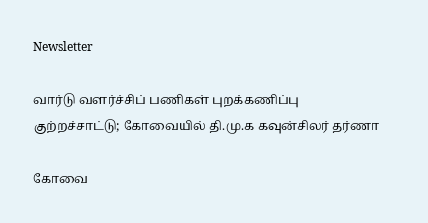Newsletter

வார்டு வளர்ச்சிப் பணிகள் புறக்கணிப்பு குற்றச்சாட்டு; கோவையில் தி.மு.க கவுன்சிலர் தர்ணா

கோவை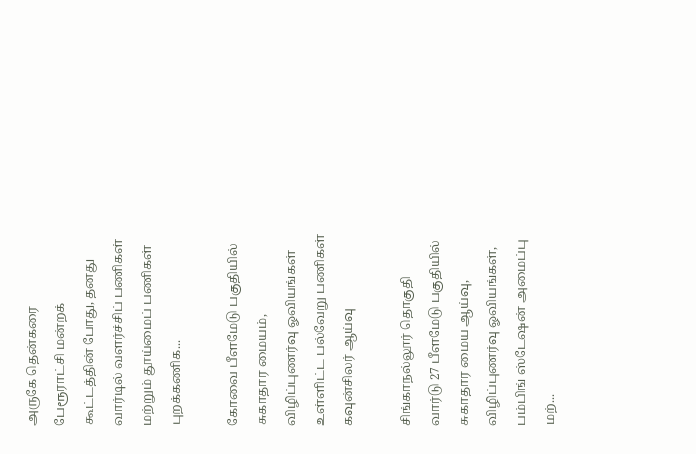அருகே தென்கரை பேரூராட்சி மன்றக் கூட்டத்தின் போது, தனது வார்டில் வளர்ச்சிப் பணிகள் மற்றும் தூய்மைப் பணிகள் புறக்கணிக...

கோவை பீளமேடு பகுதியில் சுகாதார மையம், விழிப்புணர்வு ஓவியங்கள் உள்ளிட்ட பல்வேறு பணிகள் கவுன்சிலர் ஆய்வு

சிங்காநல்லூர் தொகுதி வார்டு 27 பீளமேடு பகுதியில் சுகாதார மைய ஆய்வு, விழிப்புணர்வு ஓவியங்கள், பம்பிங் ஸ்டேஷன் அமைப்பு மற்...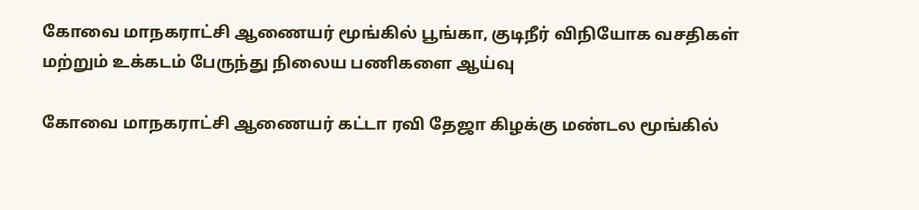கோவை மாநகராட்சி ஆணையர் மூங்கில் பூங்கா, குடிநீர் விநியோக வசதிகள் மற்றும் உக்கடம் பேருந்து நிலைய பணிகளை ஆய்வு

கோவை மாநகராட்சி ஆணையர் கட்டா ரவி தேஜா கிழக்கு மண்டல மூங்கில்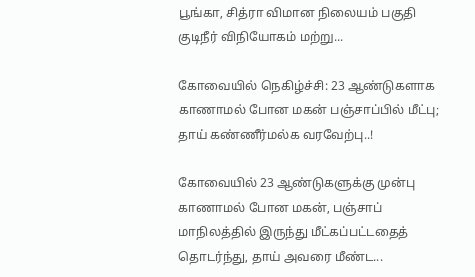பூங்கா, சித்ரா விமான நிலையம் பகுதி குடிநீர் விநியோகம் மற்று...

கோவையில் நெகிழ்ச்சி: 23 ஆண்டுகளாக காணாமல் போன மகன் பஞ்சாப்பில் மீட்பு; தாய் கண்ணீர்மல்க வரவேற்பு..!

கோவையில் 23 ஆண்டுகளுக்கு முன்பு காணாமல் போன மகன், பஞ்சாப் மாநிலத்தில் இருந்து மீட்கப்பட்டதைத் தொடர்ந்து, தாய் அவரை மீண்ட...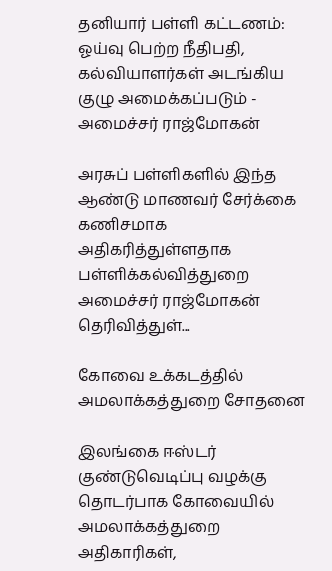தனியார் பள்ளி கட்டணம்: ஓய்வு பெற்ற நீதிபதி, கல்வியாளர்கள் அடங்கிய குழு அமைக்கப்படும் - அமைச்சர் ராஜ்மோகன்

அரசுப் பள்ளிகளில் இந்த ஆண்டு மாணவர் சேர்க்கை கணிசமாக அதிகரித்துள்ளதாக பள்ளிக்கல்வித்துறை அமைச்சர் ராஜ்மோகன் தெரிவித்துள்...

கோவை உக்கடத்தில் அமலாக்கத்துறை சோதனை

இலங்கை ஈஸ்டர் குண்டுவெடிப்பு வழக்கு தொடர்பாக கோவையில் அமலாக்கத்துறை அதிகாரிகள்,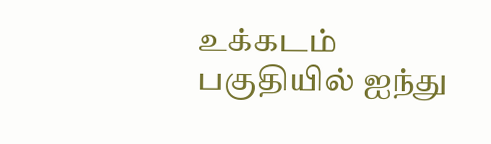உக்கடம் பகுதியில் ஐந்து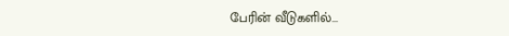பேரின் வீடுகளில்...